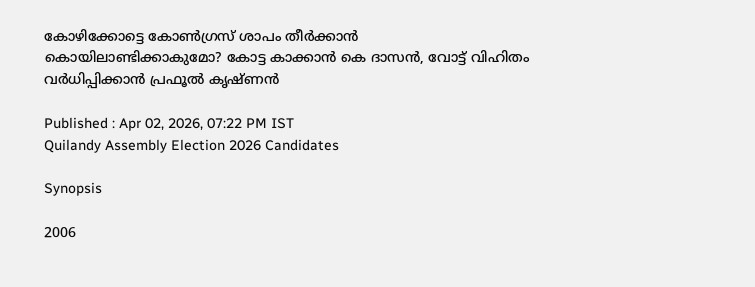കോഴിക്കോട്ടെ കോൺഗ്രസ് ശാപം തീർക്കാൻ കൊയിലാണ്ടിക്കാകുമോ? കോട്ട കാക്കാൻ കെ ദാസൻ, വോട്ട് വിഹിതം വർധിപ്പിക്കാൻ പ്രഫൂൽ കൃഷ്ണൻ

Published : Apr 02, 2026, 07:22 PM IST
Quilandy Assembly Election 2026 Candidates

Synopsis

2006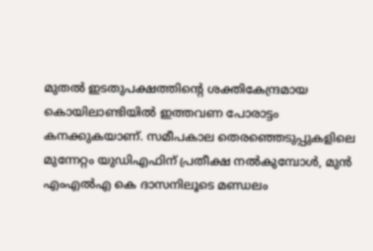മുതൽ ഇടതുപക്ഷത്തിൻ്റെ ശക്തികേന്ദ്രമായ കൊയിലാണ്ടിയിൽ ഇത്തവണ പോരാട്ടം കനക്കുകയാണ്. സമീപകാല തെരഞ്ഞെടുപ്പുകളിലെ മുന്നേറ്റം യുഡിഎഫിന് പ്രതീക്ഷ നൽകുമ്പോൾ, മുൻ എംഎൽഎ കെ ദാസനിലൂടെ മണ്ഡലം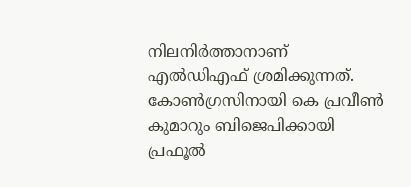നിലനിർത്താനാണ് എൽഡിഎഫ് ശ്രമിക്കുന്നത്. കോൺഗ്രസിനായി കെ പ്രവീൺ കുമാറും ബിജെപിക്കായി പ്രഫൂൽ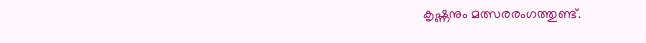കൃഷ്ണനും മത്സരരംഗത്തുണ്ട്.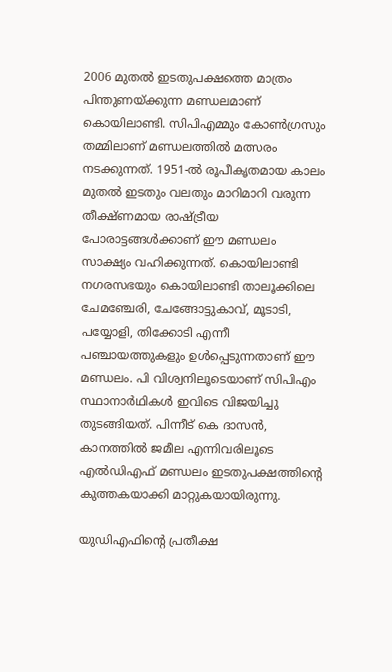2006 മുതൽ ഇടതുപക്ഷത്തെ മാത്രം പിന്തുണയ്ക്കുന്ന മണ്ഡലമാണ് കൊയിലാണ്ടി. സിപിഎമ്മും കോൺഗ്രസും തമ്മിലാണ് മണ്ഡലത്തിൽ മത്സരം നടക്കുന്നത്. 1951-ൽ രൂപീകൃതമായ കാലം മുതൽ ഇടതും വലതും മാറിമാറി വരുന്ന തീക്ഷ്ണമായ രാഷ്ട്രീയ പോരാട്ടങ്ങൾക്കാണ് ഈ മണ്ഡലം സാക്ഷ്യം വഹിക്കുന്നത്. കൊയിലാണ്ടി നഗരസഭയും കൊയിലാണ്ടി താലൂക്കിലെ ചേമഞ്ചേരി, ചേങ്ങോട്ടുകാവ്, മൂടാടി, പയ്യോളി, തിക്കോടി എന്നീ പഞ്ചായത്തുകളും ഉൾപ്പെടുന്നതാണ് ഈ മണ്ഡലം. പി വിശ്വനിലൂടെയാണ് സിപിഎം സ്ഥാനാർഥികൾ ഇവിടെ വിജയിച്ചു തുടങ്ങിയത്. പിന്നീട് കെ ദാസൻ, കാനത്തിൽ ജമീല എന്നിവരിലൂടെ എൽഡിഎഫ് മണ്ഡലം ഇടതുപക്ഷത്തിൻ്റെ കുത്തകയാക്കി മാറ്റുകയായിരുന്നു.

യു‍ഡിഎഫിൻ്റെ പ്രതീക്ഷ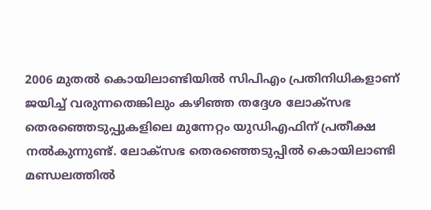2006 മുതല്‍ കൊയിലാണ്ടിയില്‍ സിപിഎം പ്രതിനിധികളാണ് ജയിച്ച് വരുന്നതെങ്കിലും കഴി‍ഞ്ഞ തദ്ദേശ ലോക്സഭ തെരഞ്ഞെടുപ്പുകളിലെ മുന്നേറ്റം യുഡിഎഫിന് പ്രതീക്ഷ നൽകുന്നുണ്ട്. ലോക്സഭ തെരഞ്ഞെടുപ്പില്‍ കൊയിലാണ്ടി മണ്ഡലത്തില്‍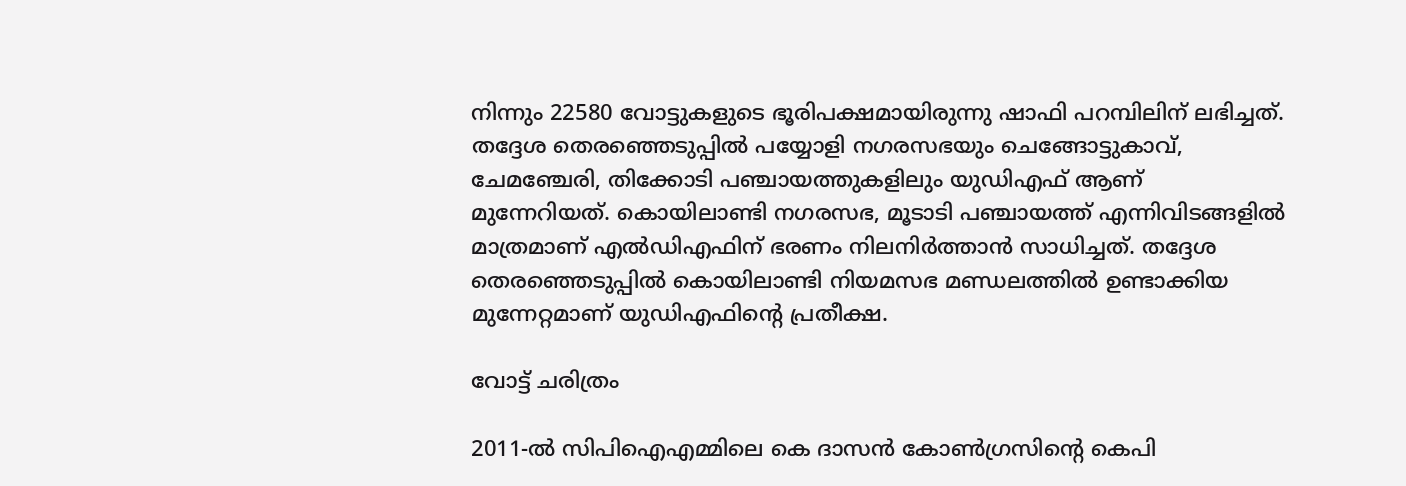നിന്നും 22580 വോട്ടുകളുടെ ഭൂരിപക്ഷമായിരുന്നു ഷാഫി പറമ്പിലിന് ലഭിച്ചത്. തദ്ദേശ തെരഞ്ഞെടുപ്പിൽ പയ്യോളി നഗരസഭയും ചെങ്ങോട്ടുകാവ്, ചേമഞ്ചേരി, തിക്കോടി പഞ്ചായത്തുകളിലും യുഡിഎഫ് ആണ് മുന്നേറിയത്. കൊയിലാണ്ടി നഗരസഭ, മൂടാടി പഞ്ചായത്ത് എന്നിവിടങ്ങളില്‍ മാത്രമാണ് എൽഡിഎഫിന് ഭരണം നിലനിർത്താൻ സാധിച്ചത്. തദ്ദേശ തെര‍ഞ്ഞെടുപ്പിൽ കൊയിലാണ്ടി നിയമസഭ മണ്ഡലത്തിൽ ഉണ്ടാക്കിയ മുന്നേറ്റമാണ് യുഡിഎഫിൻ്റെ പ്രതീക്ഷ.

വോട്ട് ചരിത്രം

2011-ൽ സിപിഐഎമ്മിലെ കെ ദാസൻ കോൺഗ്രസിന്റെ കെപി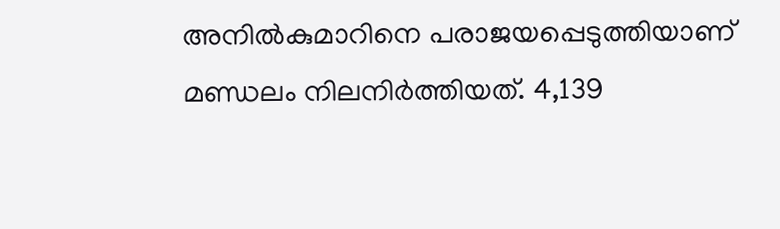അനിൽകുമാറിനെ പരാജയപ്പെടുത്തിയാണ് മണ്ഡലം നിലനിർത്തിയത്. 4,139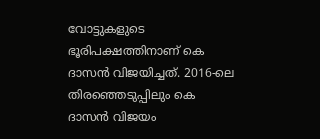വോട്ടുകളുടെ ഭൂരിപക്ഷത്തിനാണ് കെ ദാസൻ വിജയിച്ചത്. 2016-ലെ തിരഞ്ഞെടുപ്പിലും കെ ദാസൻ വിജയം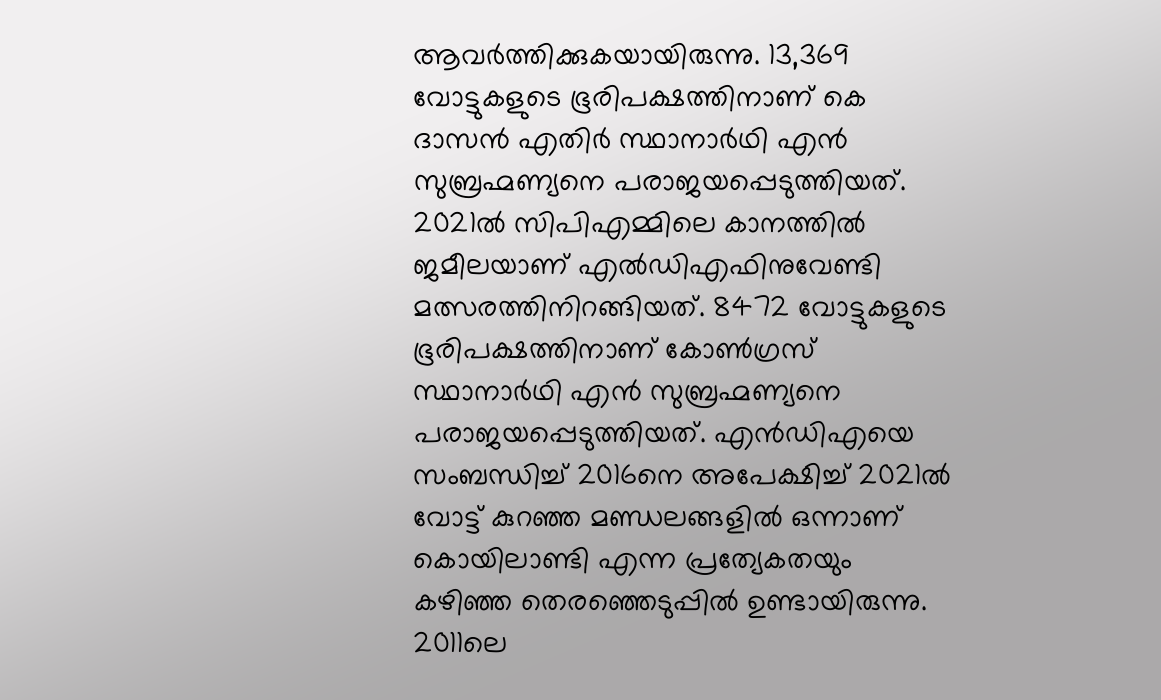ആവർത്തിക്കുകയായിരുന്നു. 13,369 വോട്ടുകളുടെ ഭൂരിപക്ഷത്തിനാണ് കെ ദാസൻ എതിർ സ്ഥാനാർഥി എൻ സുബ്രഹ്മണ്യനെ പരാജയപ്പെടുത്തിയത്. 2021ൽ സിപിഎമ്മിലെ കാനത്തിൽ ജമീലയാണ് എൽഡിഎഫിനുവേണ്ടി മത്സരത്തിനിറങ്ങിയത്. 8472 വോട്ടുകളുടെ ഭൂരിപക്ഷത്തിനാണ് കോൺഗ്രസ് സ്ഥാനാർഥി എൻ സുബ്രഹ്മണ്യനെ പരാജയപ്പെടുത്തിയത്. എൻഡിഎയെ സംബന്ധിച്ച് 2016നെ അപേക്ഷിച്ച് 2021ല്‍ വോട്ട് കുറഞ്ഞ മണ്ഡലങ്ങളില്‍ ഒന്നാണ് കൊയിലാണ്ടി എന്ന പ്രത്യേകതയും കഴിഞ്ഞ തെരഞ്ഞെടുപ്പിൽ ഉണ്ടായിരുന്നു. 2011ലെ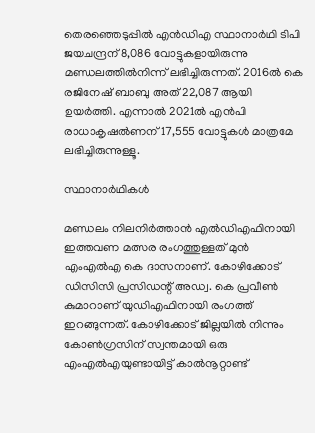തെരഞ്ഞെടുപ്പിൽ എൻഡിഎ സ്ഥാനാർഥി ടിപി ജയചന്ദ്രന് 8,086 വോട്ടുകളായിരുന്നു മണ്ഡലത്തിൽനിന്ന് ലഭിച്ചിരുന്നത്. 2016ൽ കെ രജിനേഷ് ബാബു അത് 22,087 ആയി ഉയർത്തി. എന്നാൽ 2021ൽ എൻപി രാധാകൃഷൽണന് 17,555 വോട്ടുകൾ മാത്രമേ ലഭിച്ചിരുന്നുള്ളൂ.

സ്ഥാനാർഥികൾ‌

മണ്ഡലം നിലനിർത്താൻ എൽഡിഎഫിനായി ഇത്തവണ മത്സര രംഗത്തുള്ളത് മുൻ എംഎൽഎ കെ ദാസനാണ്. കോഴിക്കോട് ഡിസിസി പ്രസിഡന്റ്‌ അഡ്വ. കെ പ്രവീൺ കുമാറാണ് യുഡിഎഫിനായി രംഗത്ത് ഇറങ്ങുന്നത്. കോഴിക്കോട് ജില്ലയില്‍ നിന്നും കോണ്‍ഗ്രസിന് സ്വന്തമായി ഒരു എംഎല്‍എയുണ്ടായിട്ട് കാല്‍നൂറ്റാണ്ട്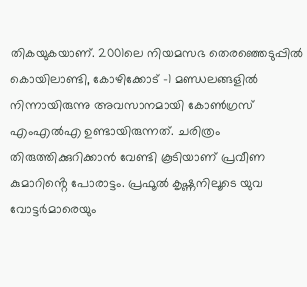തികയുകയാണ്. 2001ലെ നിയമസഭ തെരഞ്ഞെടുപ്പില്‍ കൊയിലാണ്ടി, കോഴിക്കോട് -1 മണ്ഡലങ്ങളില്‍ നിന്നായിരുന്നു അവസാനമായി കോൺഗ്രസ് എംഎൽ‌എ ഉണ്ടായിരുന്നത്. ചരിത്രം തിരുത്തിക്കുറിക്കാൻ വേണ്ടി കൂടിയാണ് പ്രവീണ കുമാറിൻ്റെ പോരാട്ടം. പ്രഫൂൽ കൃഷ്ണനിലൂടെ യുവ വോട്ടർമാരെയും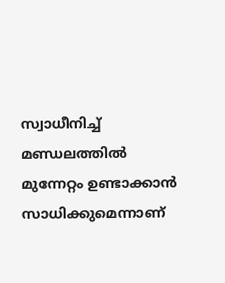സ്വാധീനിച്ച് മണ്ഡലത്തിൽ മുന്നേറ്റം ഉണ്ടാക്കാൻ സാധിക്കുമെന്നാണ്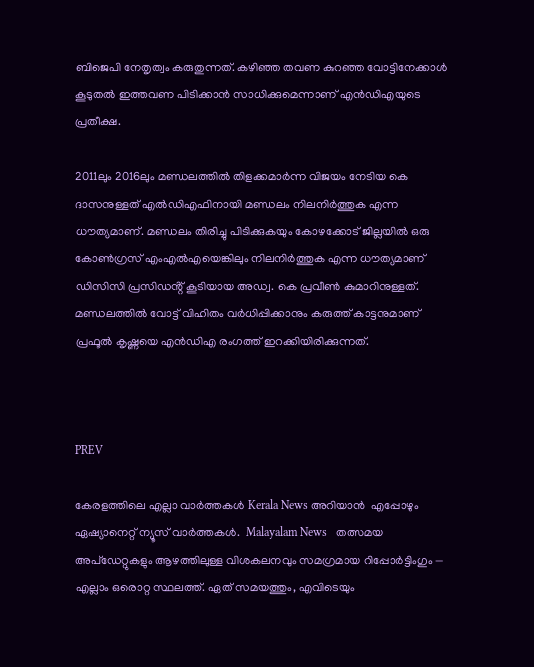ബിജെപി നേതൃത്വം കരുതുന്നത്. കഴിഞ്ഞ തവണ കുറഞ്ഞ വോട്ടിനേക്കാൾ കൂടുതൽ ഇത്തവണ പിടിക്കാൻ സാധിക്കുമെന്നാണ് എൻഡിഎയുടെ പ്രതീക്ഷ.

2011ലും 2016ലും മണ്ഡലത്തിൽ തിളക്കമാർന്ന വിജയം നേടിയ കെ ദാസനുള്ളത് എൽഡിഎഫിനായി മണ്ഡലം നിലനിർത്തുക എന്ന ധൗത്യമാണ്. മണ്ഡലം തിരിച്ചു പിടിക്കുകയും കോഴക്കോട് ജില്ലയിൽ ഒരു കോൺഗ്രസ് എംഎൽഎയെങ്കിലും നിലനിർത്തുക എന്ന ധൗത്യമാണ് ഡിസിസി പ്രസിഡൻ്റ് കൂടിയായ അഡ്വ. കെ പ്രവീൺ കുമാറിനുള്ളത്. മണ്ഡലത്തിൽ വോട്ട് വിഹിതം വർധിപ്പിക്കാനും കരുത്ത് കാട്ടനുമാണ് പ്രഫൂൽ കൃഷ്ണയെ എൻഡിഎ രംഗത്ത് ഇറക്കിയിരിക്കുന്നത്.



PREV

കേരളത്തിലെ എല്ലാ വാർത്തകൾ Kerala News അറിയാൻ  എപ്പോഴും ഏഷ്യാനെറ്റ് ന്യൂസ് വാർത്തകൾ.  Malayalam News   തത്സമയ അപ്‌ഡേറ്റുകളും ആഴത്തിലുള്ള വിശകലനവും സമഗ്രമായ റിപ്പോർട്ടിംഗും — എല്ലാം ഒരൊറ്റ സ്ഥലത്ത്. ഏത് സമയത്തും, എവിടെയും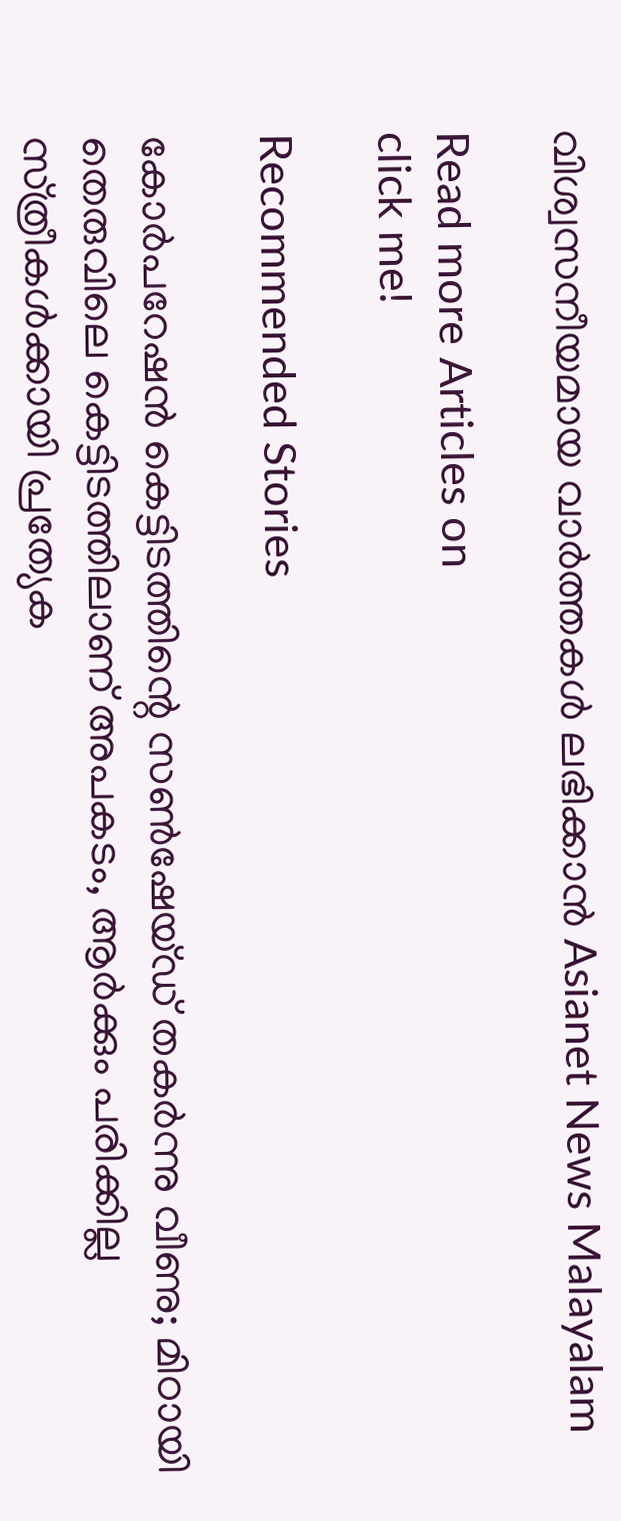വിശ്വസനീയമായ വാർത്തകൾ ലഭിക്കാൻ Asianet News Malayalam

Read more Articles on
click me!

Recommended Stories

കോർപറേഷൻ കെട്ടിടത്തിന്റെ സൺഷേയ്ഡ് തകർന്നു വീണു; മിഠായി തെരുവിലെ കെട്ടിടത്തിലാണ് അപകടം, ആർക്കും പരിക്കില്ല
സ്‌ത്രീകൾക്കായി പ്രത്യേക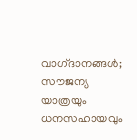വാഗ്‌ദാനങ്ങൾ; സൗജന്യ യാത്രയും ധനസഹായവും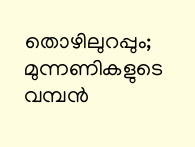തൊഴിലുറപ്പും; മുന്നണികളുടെ വമ്പൻ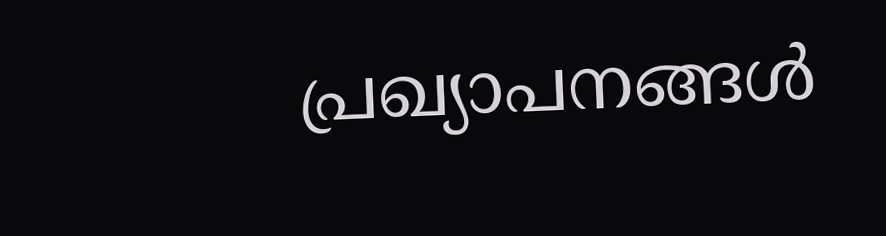പ്രഖ്യാപനങ്ങൾ